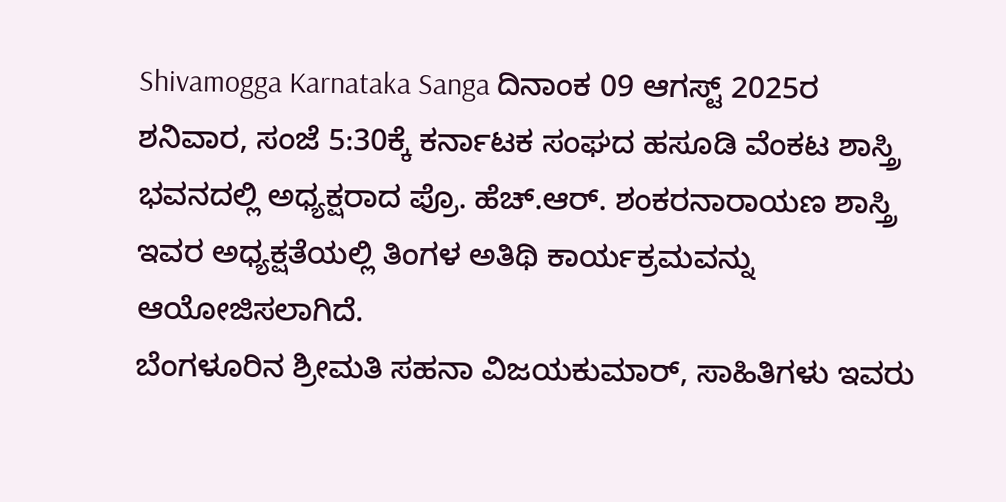Shivamogga Karnataka Sanga ದಿನಾಂಕ 09 ಆಗಸ್ಟ್ 2025ರ ಶನಿವಾರ, ಸಂಜೆ 5:30ಕ್ಕೆ ಕರ್ನಾಟಕ ಸಂಘದ ಹಸೂಡಿ ವೆಂಕಟ ಶಾಸ್ತ್ರಿ ಭವನದಲ್ಲಿ ಅಧ್ಯಕ್ಷರಾದ ಪ್ರೊ. ಹೆಚ್.ಆರ್. ಶಂಕರನಾರಾಯಣ ಶಾಸ್ತ್ರಿ ಇವರ ಅಧ್ಯಕ್ಷತೆಯಲ್ಲಿ ತಿಂಗಳ ಅತಿಥಿ ಕಾರ್ಯಕ್ರಮವನ್ನು ಆಯೋಜಿಸಲಾಗಿದೆ.
ಬೆಂಗಳೂರಿನ ಶ್ರೀಮತಿ ಸಹನಾ ವಿಜಯಕುಮಾರ್, ಸಾಹಿತಿಗಳು ಇವರು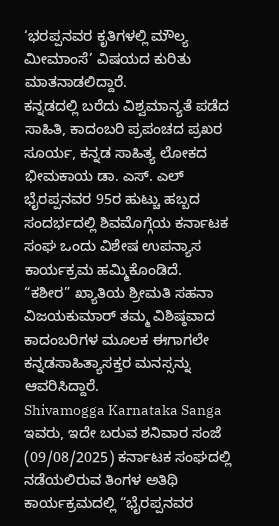‘ಭರಪ್ಪನವರ ಕೃತಿಗಳಲ್ಲಿ ಮೌಲ್ಯ ಮೀಮಾಂಸೆ’ ವಿಷಯದ ಕುರಿತು ಮಾತನಾಡಲಿದ್ದಾರೆ.
ಕನ್ನಡದಲ್ಲಿ ಬರೆದು ವಿಶ್ವಮಾನ್ಯತೆ ಪಡೆದ ಸಾಹಿತಿ, ಕಾದಂಬರಿ ಪ್ರಪಂಚದ ಪ್ರಖರ ಸೂರ್ಯ, ಕನ್ನಡ ಸಾಹಿತ್ಯ ಲೋಕದ ಭೀಮಕಾಯ ಡಾ. ಎಸ್. ಎಲ್ ಭೈರಪ್ಪನವರ 95ರ ಹುಟ್ಚು ಹಬ್ಬದ ಸಂದರ್ಭದಲ್ಲಿ ಶಿವಮೊಗ್ಗೆಯ ಕರ್ನಾಟಕ ಸಂಘ ಒಂದು ವಿಶೇಷ ಉಪನ್ಯಾಸ ಕಾರ್ಯಕ್ರಮ ಹಮ್ಮಿಕೊಂಡಿದೆ.
“ಕಶೀರ” ಖ್ಯಾತಿಯ ಶ್ರೀಮತಿ ಸಹನಾ ವಿಜಯಕುಮಾರ್ ತಮ್ಮ ವಿಶಿಷ್ಠವಾದ ಕಾದಂಬರಿಗಳ ಮೂಲಕ ಈಗಾಗಲೇ ಕನ್ನಡಸಾಹಿತ್ಯಾಸಕ್ತರ ಮನಸ್ಸನ್ನು ಆವರಿಸಿದ್ದಾರೆ.
Shivamogga Karnataka Sanga ಇವರು, ಇದೇ ಬರುವ ಶನಿವಾರ ಸಂಜೆ (09/08/2025) ಕರ್ನಾಟಕ ಸಂಘದಲ್ಲಿ ನಡೆಯಲಿರುವ ತಿಂಗಳ ಅತಿಥಿ ಕಾರ್ಯಕ್ರಮದಲ್ಲಿ “ಭೈರಪ್ಪನವರ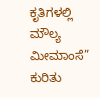ಕೃತಿಗಳಲ್ಲಿ ಮೌಲ್ಯ ಮೀಮಾಂಸೆ” ಕುರಿತು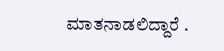ಮಾತನಾಡಲಿದ್ದಾರೆ .